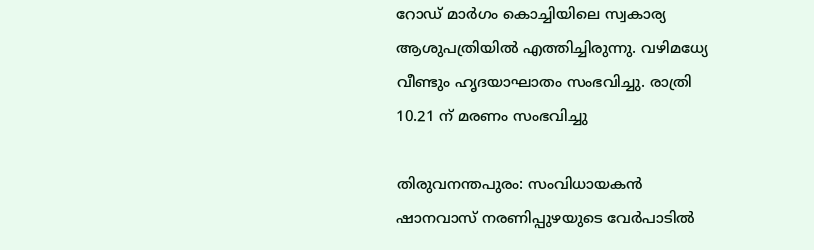റോഡ് മാർഗം കൊച്ചിയിലെ സ്വകാര്യ ആശുപത്രിയിൽ എത്തിച്ചിരുന്നു. വഴിമധ്യേ വീണ്ടും ഹൃദയാഘാതം സംഭവിച്ചു. രാത്രി 10.21 ന് മരണം സംഭവിച്ചു

തിരുവനന്തപുരം: സംവിധായകൻ ഷാനവാസ് നരണിപ്പുഴയുടെ വേർപാടിൽ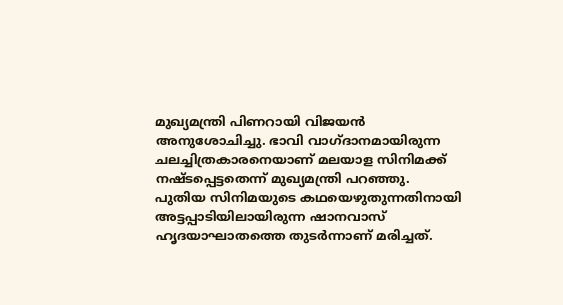മുഖ്യമന്ത്രി പിണറായി വിജയൻ അനുശോചിച്ചു. ഭാവി വാഗ്ദാനമായിരുന്ന ചലച്ചിത്രകാരനെയാണ് മലയാള സിനിമക്ക് നഷ്ടപ്പെട്ടതെന്ന് മുഖ്യമന്ത്രി പറഞ്ഞു. പുതിയ സിനിമയുടെ കഥയെഴുതുന്നതിനായി അട്ടപ്പാടിയിലായിരുന്ന ഷാനവാസ് ഹൃദയാഘാതത്തെ തുടർന്നാണ് മരിച്ചത്.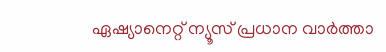ഏഷ്യാനെറ്റ് ന്യൂസ് പ്രധാന വാർത്താ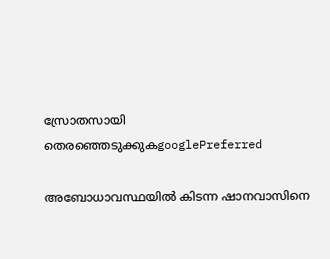സ്രോതസായി തെരഞ്ഞെടുക്കുകgooglePreferred

അബോധാവസ്ഥയിൽ കിടന്ന ഷാനവാസിനെ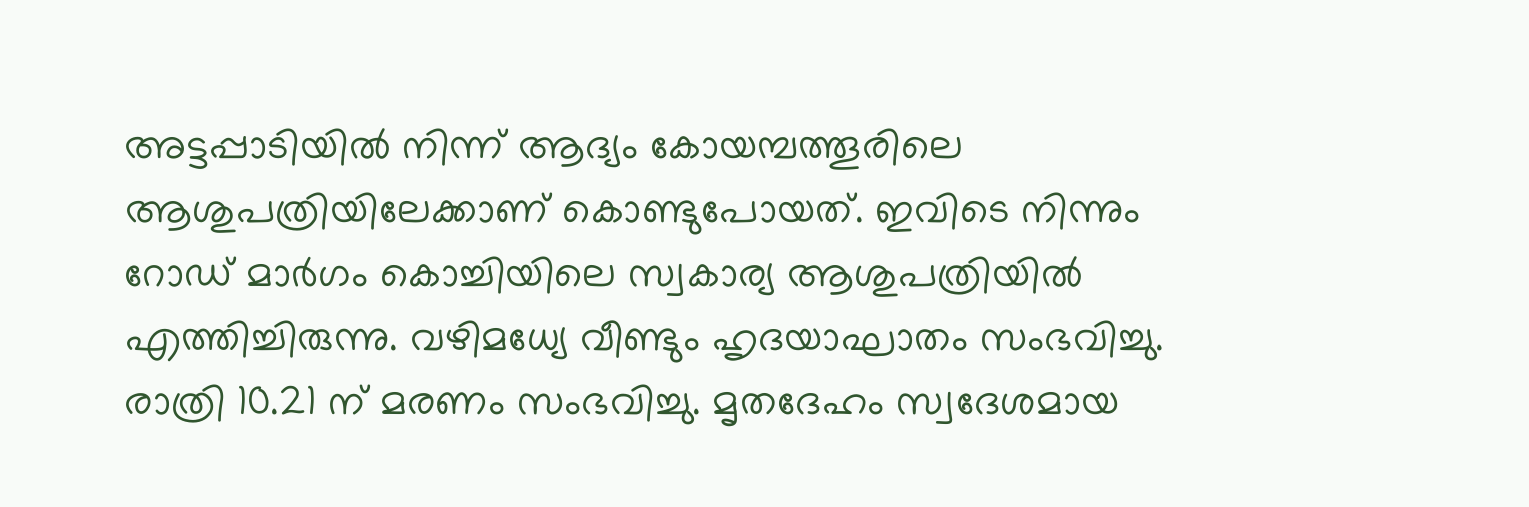അട്ടപ്പാടിയിൽ നിന്ന് ആദ്യം കോയമ്പത്തൂരിലെ ആശുപത്രിയിലേക്കാണ് കൊണ്ടുപോയത്. ഇവിടെ നിന്നും റോഡ് മാർഗം കൊച്ചിയിലെ സ്വകാര്യ ആശുപത്രിയിൽ എത്തിച്ചിരുന്നു. വഴിമധ്യേ വീണ്ടും ഹൃദയാഘാതം സംഭവിച്ചു. രാത്രി 10.21 ന് മരണം സംഭവിച്ചു. മൃതദേഹം സ്വദേശമായ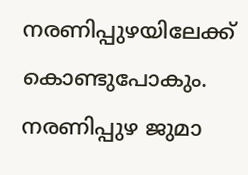നരണിപ്പുഴയിലേക്ക് കൊണ്ടുപോകും. നരണിപ്പുഴ ജുമാ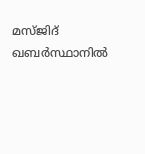മസ്ജിദ് ഖബർസ്ഥാനിൽ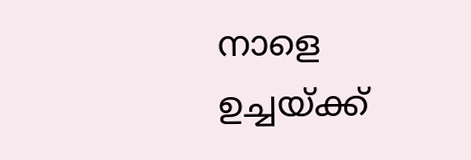നാളെ ഉച്ചയ്ക്ക്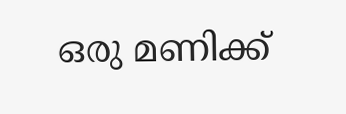ഒരു മണിക്ക്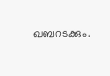ഖബറടക്കും.